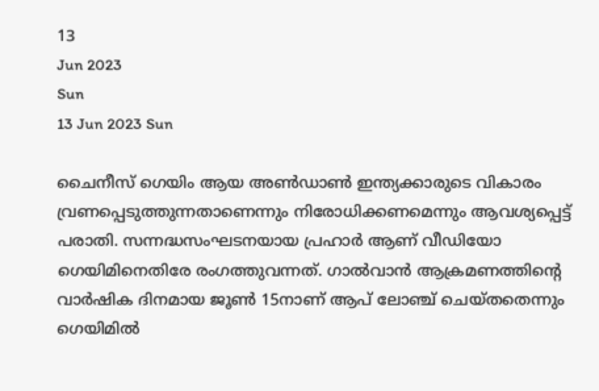13
Jun 2023
Sun
13 Jun 2023 Sun

ചൈനീസ് ഗെയിം ആയ അണ്‍ഡാണ്‍ ഇന്ത്യക്കാരുടെ വികാരം വ്രണപ്പെടുത്തുന്നതാണെന്നും നിരോധിക്കണമെന്നും ആവശ്യപ്പെട്ട് പരാതി. സന്നദ്ധസംഘടനയായ പ്രഹാര്‍ ആണ് വീഡിയോ ഗെയിമിനെതിരേ രംഗത്തുവന്നത്. ഗാല്‍വാന്‍ ആക്രമണത്തിന്റെ വാര്‍ഷിക ദിനമായ ജൂണ്‍ 15നാണ് ആപ് ലോഞ്ച് ചെയ്തതെന്നും ഗെയിമില്‍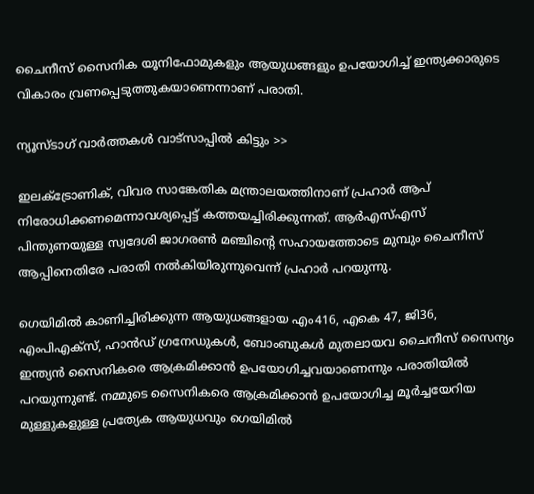ചൈനീസ് സൈനിക യൂനിഫോമുകളും ആയുധങ്ങളും ഉപയോഗിച്ച് ഇന്ത്യക്കാരുടെ വികാരം വ്രണപ്പെടുത്തുകയാണെന്നാണ് പരാതി.

ന്യൂസ്ടാഗ് വാര്‍ത്തകള്‍ വാട്‌സാപ്പില്‍ കിട്ടും >>

ഇലക്ട്രോണിക്, വിവര സാങ്കേതിക മന്ത്രാലയത്തിനാണ് പ്രഹാര്‍ ആപ് നിരോധിക്കണമെന്നാവശ്യപ്പെട്ട് കത്തയച്ചിരിക്കുന്നത്. ആര്‍എസ്എസ് പിന്തുണയുള്ള സ്വദേശി ജാഗരണ്‍ മഞ്ചിന്റെ സഹായത്തോടെ മുമ്പും ചൈനീസ് ആപ്പിനെതിരേ പരാതി നല്‍കിയിരുന്നുവെന്ന് പ്രഹാര്‍ പറയുന്നു.

ഗെയിമില്‍ കാണിച്ചിരിക്കുന്ന ആയുധങ്ങളായ എം416, എകെ 47, ജി36, എംപിഎക്‌സ്, ഹാന്‍ഡ് ഗ്രനേഡുകള്‍, ബോംബുകള്‍ മുതലായവ ചൈനീസ് സൈന്യം ഇന്ത്യന്‍ സൈനികരെ ആക്രമിക്കാന്‍ ഉപയോഗിച്ചവയാണെന്നും പരാതിയില്‍ പറയുന്നുണ്ട്. നമ്മുടെ സൈനികരെ ആക്രമിക്കാന്‍ ഉപയോഗിച്ച മൂര്‍ച്ചയേറിയ മുള്ളുകളുള്ള പ്രത്യേക ആയുധവും ഗെയിമില്‍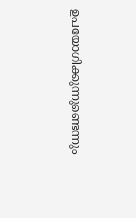ഉപയോഗിക്കുന്നുണ്ടെന്നും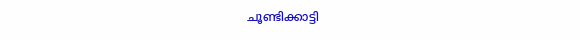ചൂണ്ടിക്കാട്ടി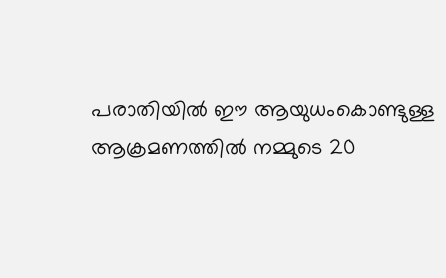പരാതിയില്‍ ഈ ആയുധംകൊണ്ടുള്ള ആക്രമണത്തില്‍ നമ്മുടെ 20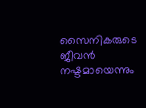സൈനികരുടെ ജീവന്‍ നഷ്ടമായെന്നും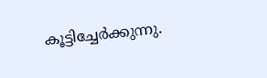കൂട്ടിച്ചേര്‍ക്കുന്നു.